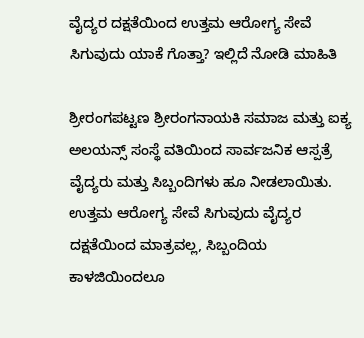ವೈದ್ಯರ ದಕ್ಷತೆಯಿಂದ ಉತ್ತಮ ಆರೋಗ್ಯ ಸೇವೆ ಸಿಗುವುದು ಯಾಕೆ ಗೊತ್ತಾ? ಇಲ್ಲಿದೆ ನೋಡಿ ಮಾಹಿತಿ

ಶ್ರೀರಂಗಪಟ್ಟಣ ಶ್ರೀರಂಗನಾಯಕಿ ಸಮಾಜ ಮತ್ತು ಐಕ್ಯ ಅಲಯನ್ಸ್ ಸಂಸ್ಥೆ ವತಿಯಿಂದ ಸಾರ್ವಜನಿಕ ಆಸ್ಪತ್ರೆ ವೈದ್ಯರು ಮತ್ತು ಸಿಬ್ಬಂದಿಗಳು ಹೂ ನೀಡಲಾಯಿತು. ಉತ್ತಮ ಆರೋಗ್ಯ ಸೇವೆ ಸಿಗುವುದು ವೈದ್ಯರ ದಕ್ಷತೆಯಿಂದ ಮಾತ್ರವಲ್ಲ, ಸಿಬ್ಬಂದಿಯ ಕಾಳಜಿಯಿಂದಲೂ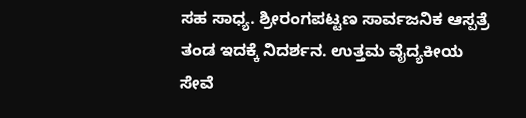ಸಹ ಸಾಧ್ಯ. ಶ್ರೀರಂಗಪಟ್ಟಣ ಸಾರ್ವಜನಿಕ ಆಸ್ಪತ್ರೆ ತಂಡ ಇದಕ್ಕೆ ನಿದರ್ಶನ. ಉತ್ತಮ ವೈದ್ಯಕೀಯ ಸೇವೆ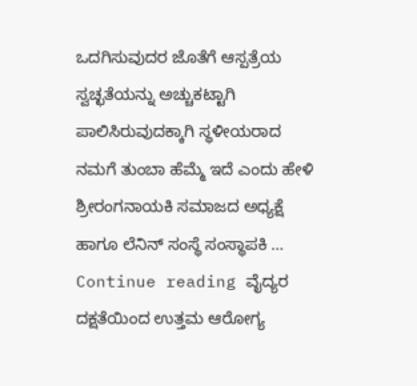ಒದಗಿಸುವುದರ ಜೊತೆಗೆ ಆಸ್ಪತ್ರೆಯ ಸ್ವಚ್ಛತೆಯನ್ನು ಅಚ್ಚುಕಟ್ಟಾಗಿ ಪಾಲಿಸಿರುವುದಕ್ಕಾಗಿ ಸ್ಥಳೀಯರಾದ ನಮಗೆ ತುಂಬಾ ಹೆಮ್ಮೆ ಇದೆ ಎಂದು ಹೇಳಿ ಶ್ರೀರಂಗನಾಯಕಿ ಸಮಾಜದ ಅಧ್ಯಕ್ಷೆ ಹಾಗೂ ಲೆನಿನ್ ಸಂಸ್ಥೆ ಸಂಸ್ಥಾಪಕಿ … Continue reading ವೈದ್ಯರ ದಕ್ಷತೆಯಿಂದ ಉತ್ತಮ ಆರೋಗ್ಯ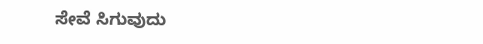ಸೇವೆ ಸಿಗುವುದು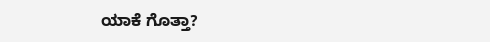ಯಾಕೆ ಗೊತ್ತಾ?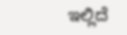ಇಲ್ಲಿದೆ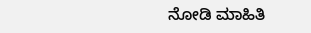ನೋಡಿ ಮಾಹಿತಿ